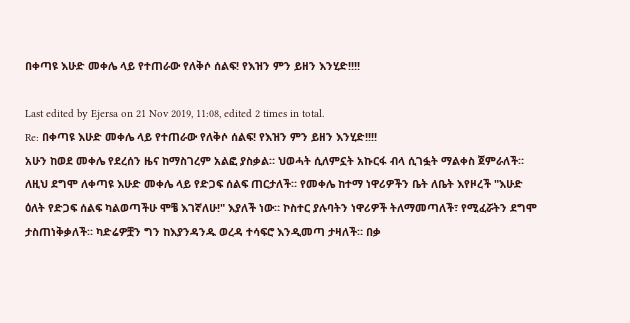በቀጣዩ እሁድ መቀሌ ላይ የተጠራው የለቅሶ ሰልፍ! የእዝን ምን ይዘን እንሂድ!!!!

Last edited by Ejersa on 21 Nov 2019, 11:08, edited 2 times in total.
Re: በቀጣዩ እሁድ መቀሌ ላይ የተጠራው የለቅሶ ሰልፍ! የእዝን ምን ይዘን እንሂድ!!!!
አሁን ከወደ መቀሌ የደረሰን ዜና ከማስገረም አልፎ ያስቃል። ህወሓት ሲለምኗት አኩርፋ ብላ ሲገፏት ማልቀስ ጀምራለች። ለዚህ ደግሞ ለቀጣዩ እሁድ መቀሌ ላይ የድጋፍ ሰልፍ ጠርታለች። የመቀሌ ከተማ ነዋሪዎችን ቤት ለቤት እየዞረች "እሁድ ዕለት የድጋፍ ሰልፍ ካልወጣችሁ ሞቼ እገኛለሁ!" እያለች ነው። ኮስተር ያሉባትን ነዋሪዎች ትለማመጣለች፣ የሚፈሯትን ደግሞ ታስጠነቅቃለች። ካድሬዎቿን ግን ከእያንዳንዱ ወረዳ ተሳፍሮ እንዲመጣ ታዛለች። በቃ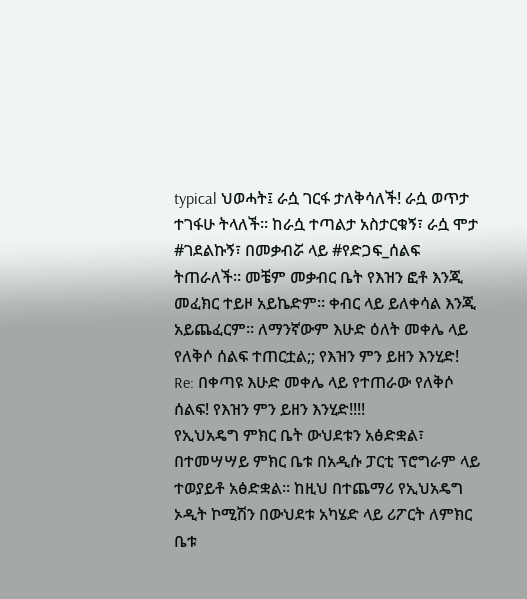typical ህወሓት፤ ራሷ ገርፋ ታለቅሳለች! ራሷ ወጥታ ተገፋሁ ትላለች። ከራሷ ተጣልታ አስታርቁኝ፣ ራሷ ሞታ #ገደልኩኝ፣ በመቃብሯ ላይ #የድጋፍ_ሰልፍ ትጠራለች። መቼም መቃብር ቤት የእዝን ፎቶ እንጂ መፈክር ተይዞ አይኬድም። ቀብር ላይ ይለቀሳል እንጂ አይጨፈርም። ለማንኛውም እሁድ ዕለት መቀሌ ላይ የለቅሶ ሰልፍ ተጠርቷል;; የእዝን ምን ይዘን እንሂድ!
Re: በቀጣዩ እሁድ መቀሌ ላይ የተጠራው የለቅሶ ሰልፍ! የእዝን ምን ይዘን እንሂድ!!!!
የኢህአዴግ ምክር ቤት ውህደቱን አፅድቋል፣ በተመሣሣይ ምክር ቤቱ በአዲሱ ፓርቲ ፕሮግራም ላይ ተወያይቶ አፅድቋል። ከዚህ በተጨማሪ የኢህአዴግ ኦዲት ኮሚሽን በውህደቱ አካሄድ ላይ ሪፖርት ለምክር ቤቱ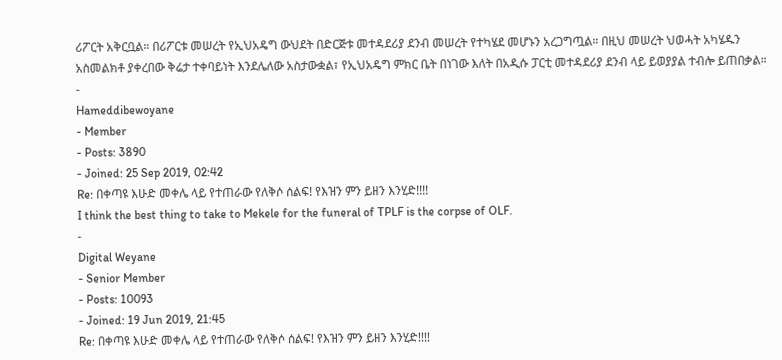ሪፖርት አቅርቧል። በሪፖርቱ መሠረት የኢህአዴግ ውህደት በድርጅቱ መተዳደሪያ ደንብ መሠረት የተካሄደ መሆኑን አረጋግጧል። በዚህ መሠረት ህወሓት አካሄዱን አስመልክቶ ያቀረበው ቅሬታ ተቀባይነት እንደሌለው አስታውቋል፣ የኢህአዴግ ምክር ቤት በነገው እለት በአዲሱ ፓርቲ መተዳደሪያ ደንብ ላይ ይወያያል ተብሎ ይጠበቃል።
-
Hameddibewoyane
- Member
- Posts: 3890
- Joined: 25 Sep 2019, 02:42
Re: በቀጣዩ እሁድ መቀሌ ላይ የተጠራው የለቅሶ ሰልፍ! የእዝን ምን ይዘን እንሂድ!!!!
I think the best thing to take to Mekele for the funeral of TPLF is the corpse of OLF.
-
Digital Weyane
- Senior Member
- Posts: 10093
- Joined: 19 Jun 2019, 21:45
Re: በቀጣዩ እሁድ መቀሌ ላይ የተጠራው የለቅሶ ሰልፍ! የእዝን ምን ይዘን እንሂድ!!!!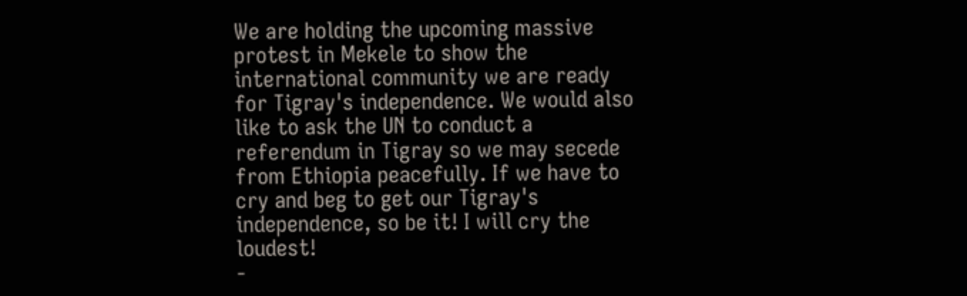We are holding the upcoming massive protest in Mekele to show the international community we are ready for Tigray's independence. We would also like to ask the UN to conduct a referendum in Tigray so we may secede from Ethiopia peacefully. If we have to cry and beg to get our Tigray's independence, so be it! I will cry the loudest!
-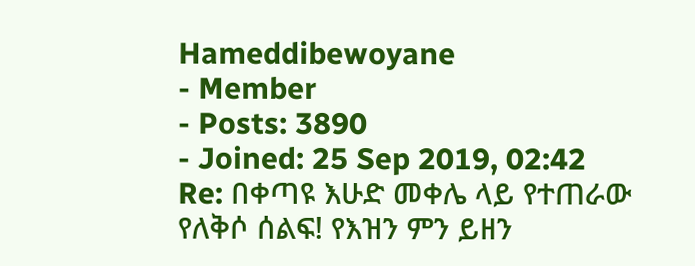Hameddibewoyane
- Member
- Posts: 3890
- Joined: 25 Sep 2019, 02:42
Re: በቀጣዩ እሁድ መቀሌ ላይ የተጠራው የለቅሶ ሰልፍ! የእዝን ምን ይዘን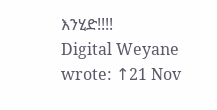እንሂድ!!!!
Digital Weyane wrote: ↑21 Nov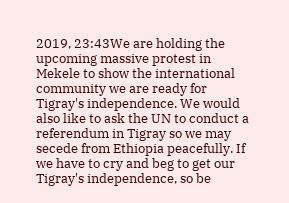2019, 23:43We are holding the upcoming massive protest in Mekele to show the international community we are ready for Tigray's independence. We would also like to ask the UN to conduct a referendum in Tigray so we may secede from Ethiopia peacefully. If we have to cry and beg to get our Tigray's independence, so be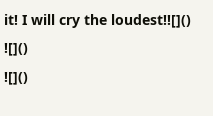it! I will cry the loudest!![]()
![]()
![]()